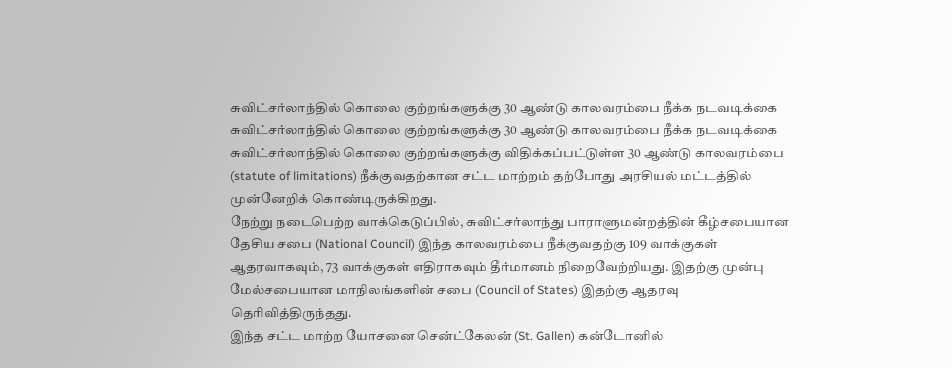சுவிட்சர்லாந்தில் கொலை குற்றங்களுக்கு 30 ஆண்டு காலவரம்பை நீக்க நடவடிக்கை
சுவிட்சர்லாந்தில் கொலை குற்றங்களுக்கு 30 ஆண்டு காலவரம்பை நீக்க நடவடிக்கை
சுவிட்சர்லாந்தில் கொலை குற்றங்களுக்கு விதிக்கப்பட்டுள்ள 30 ஆண்டு காலவரம்பை (statute of limitations) நீக்குவதற்கான சட்ட மாற்றம் தற்போது அரசியல் மட்டத்தில் முன்னேறிக் கொண்டிருக்கிறது.
நேற்று நடைபெற்ற வாக்கெடுப்பில், சுவிட்சர்லாந்து பாராளுமன்றத்தின் கீழ்சபையான தேசிய சபை (National Council) இந்த காலவரம்பை நீக்குவதற்கு 109 வாக்குகள் ஆதரவாகவும், 73 வாக்குகள் எதிராகவும் தீர்மானம் நிறைவேற்றியது. இதற்கு முன்பு மேல்சபையான மாநிலங்களின் சபை (Council of States) இதற்கு ஆதரவு தெரிவித்திருந்தது.
இந்த சட்ட மாற்ற யோசனை சென்ட்கேலன் (St. Gallen) கன்டோனில்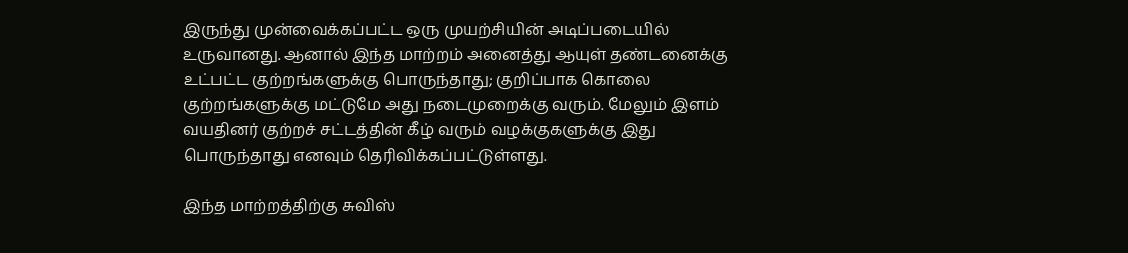இருந்து முன்வைக்கப்பட்ட ஒரு முயற்சியின் அடிப்படையில் உருவானது. ஆனால் இந்த மாற்றம் அனைத்து ஆயுள் தண்டனைக்கு உட்பட்ட குற்றங்களுக்கு பொருந்தாது; குறிப்பாக கொலை குற்றங்களுக்கு மட்டுமே அது நடைமுறைக்கு வரும். மேலும் இளம் வயதினர் குற்றச் சட்டத்தின் கீழ் வரும் வழக்குகளுக்கு இது பொருந்தாது எனவும் தெரிவிக்கப்பட்டுள்ளது.

இந்த மாற்றத்திற்கு சுவிஸ்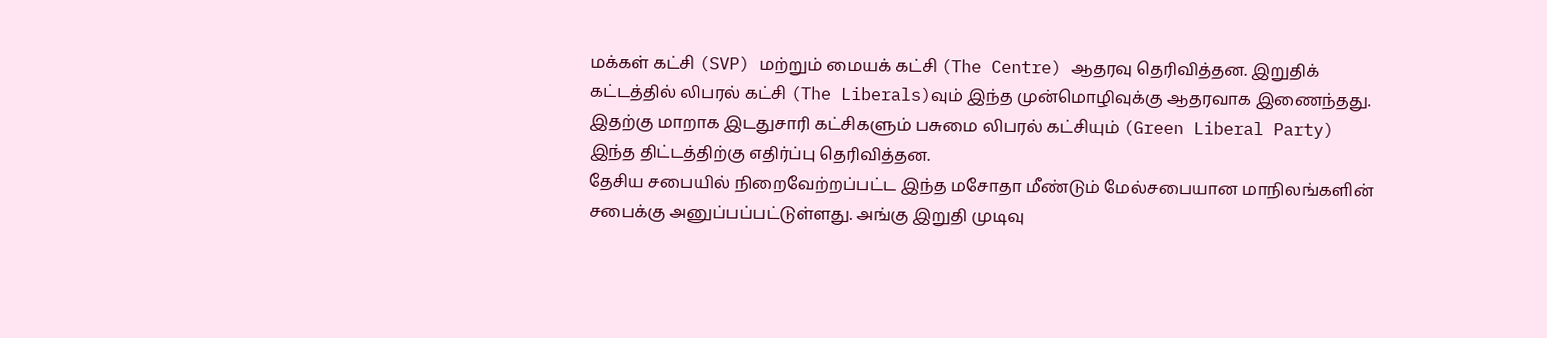மக்கள் கட்சி (SVP) மற்றும் மையக் கட்சி (The Centre) ஆதரவு தெரிவித்தன. இறுதிக் கட்டத்தில் லிபரல் கட்சி (The Liberals)வும் இந்த முன்மொழிவுக்கு ஆதரவாக இணைந்தது. இதற்கு மாறாக இடதுசாரி கட்சிகளும் பசுமை லிபரல் கட்சியும் (Green Liberal Party) இந்த திட்டத்திற்கு எதிர்ப்பு தெரிவித்தன.
தேசிய சபையில் நிறைவேற்றப்பட்ட இந்த மசோதா மீண்டும் மேல்சபையான மாநிலங்களின் சபைக்கு அனுப்பப்பட்டுள்ளது. அங்கு இறுதி முடிவு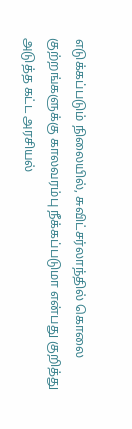எடுக்கப்படும் நிலையில், சுவிட்சர்லாந்தில் கொலை குற்றங்களுக்கு காலவரம்பு நீக்கப்படுமா என்பது குறித்து அடுத்த கட்ட அரசியல்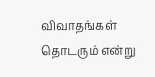விவாதங்கள் தொடரும் என்று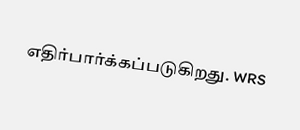எதிர்பார்க்கப்படுகிறது. WRS